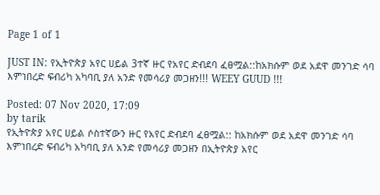Page 1 of 1

JUST IN: የኢትዮጵያ አየር ሀይል 3ተኛ ዙር የአየር ድብደባ ፈፀሟል::ከአክሱም ወደ አደዋ መንገድ ሳባ እምነበረድ ፍብሪካ አካባቢ ያለ አንድ የመሳሪያ መጋዘን!!! WEEY GUUD !!!

Posted: 07 Nov 2020, 17:09
by tarik
የኢትዮጵያ አየር ሀይል ሶስተኛውን ዙር የአየር ድብደባ ፈፀሟል:: ከአክሱም ወደ አደዋ መንገድ ሳባ እምነበረድ ፍብሪካ አካባቢ ያለ አንድ የመሳሪያ መጋዘን በኢትዮጵያ አየር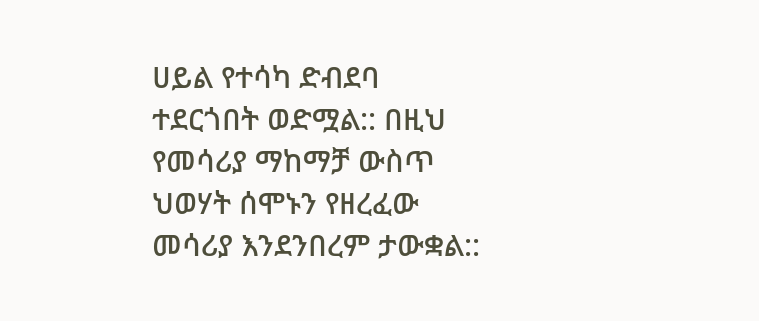ሀይል የተሳካ ድብደባ ተደርጎበት ወድሟል:: በዚህ የመሳሪያ ማከማቻ ውስጥ ህወሃት ሰሞኑን የዘረፈው መሳሪያ እንደንበረም ታውቋል::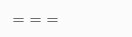===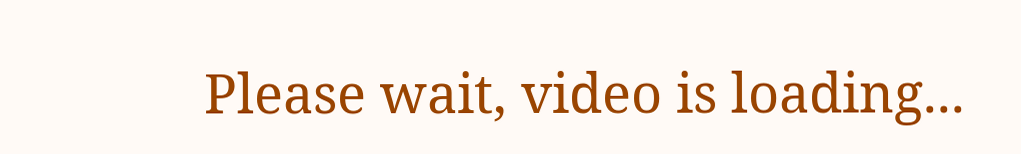Please wait, video is loading...